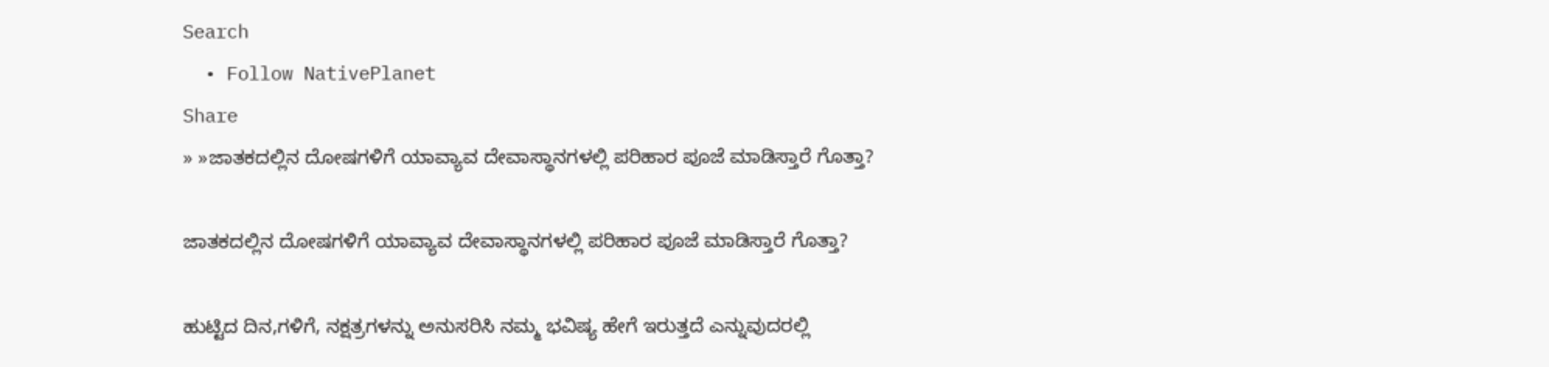Search
  • Follow NativePlanet
Share
» »ಜಾತಕದಲ್ಲಿನ ದೋಷಗಳಿಗೆ ಯಾವ್ಯಾವ ದೇವಾಸ್ಥಾನಗಳಲ್ಲಿ ಪರಿಹಾರ ಪೂಜೆ ಮಾಡಿಸ್ತಾರೆ ಗೊತ್ತಾ?

ಜಾತಕದಲ್ಲಿನ ದೋಷಗಳಿಗೆ ಯಾವ್ಯಾವ ದೇವಾಸ್ಥಾನಗಳಲ್ಲಿ ಪರಿಹಾರ ಪೂಜೆ ಮಾಡಿಸ್ತಾರೆ ಗೊತ್ತಾ?

ಹುಟ್ಟಿದ ದಿನ,ಗಳಿಗೆ, ನಕ್ಷತ್ರಗಳನ್ನು ಅನುಸರಿಸಿ ನಮ್ಮ ಭವಿಷ್ಯ ಹೇಗೆ ಇರುತ್ತದೆ ಎನ್ನುವುದರಲ್ಲಿ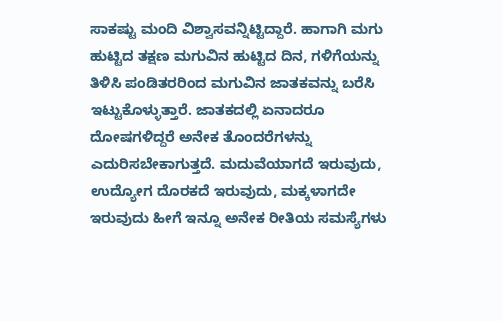ಸಾಕಷ್ಟು ಮಂದಿ ವಿಶ್ವಾಸವನ್ನಿಟ್ಟಿದ್ದಾರೆ. ಹಾಗಾಗಿ ಮಗು ಹುಟ್ಟಿದ ತಕ್ಷಣ ಮಗುವಿನ ಹುಟ್ಟಿದ ದಿನ, ಗಳಿಗೆಯನ್ನು ತಿಳಿಸಿ ಪಂಡಿತರರಿಂದ ಮಗುವಿನ ಜಾತಕವನ್ನು ಬರೆಸಿ ಇಟ್ಟುಕೊಳ್ಳುತ್ತಾರೆ. ಜಾತಕದಲ್ಲಿ ಏನಾದರೂ ದೋಷಗಳಿದ್ದರೆ ಅನೇಕ ತೊಂದರೆಗಳನ್ನು ಎದುರಿಸಬೇಕಾಗುತ್ತದೆ. ಮದುವೆಯಾಗದೆ ಇರುವುದು, ಉದ್ಯೋಗ ದೊರಕದೆ ಇರುವುದು, ಮಕ್ಕಳಾಗದೇ ಇರುವುದು ಹೀಗೆ ಇನ್ನೂ ಅನೇಕ ರೀತಿಯ ಸಮಸ್ಯೆಗಳು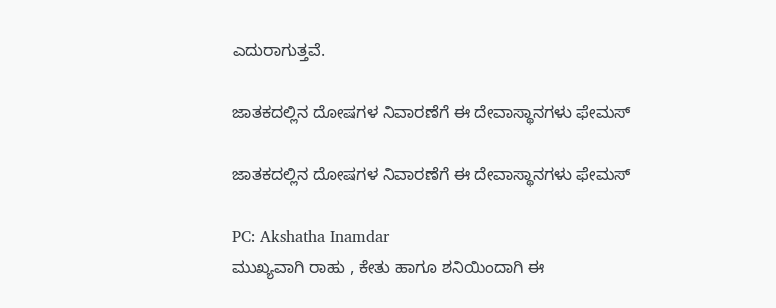ಎದುರಾಗುತ್ತವೆ.

ಜಾತಕದಲ್ಲಿನ ದೋಷಗಳ ನಿವಾರಣೆಗೆ ಈ ದೇವಾಸ್ಥಾನಗಳು ಫೇಮಸ್

ಜಾತಕದಲ್ಲಿನ ದೋಷಗಳ ನಿವಾರಣೆಗೆ ಈ ದೇವಾಸ್ಥಾನಗಳು ಫೇಮಸ್

PC: Akshatha Inamdar
ಮುಖ್ಯವಾಗಿ ರಾಹು , ಕೇತು ಹಾಗೂ ಶನಿಯಿಂದಾಗಿ ಈ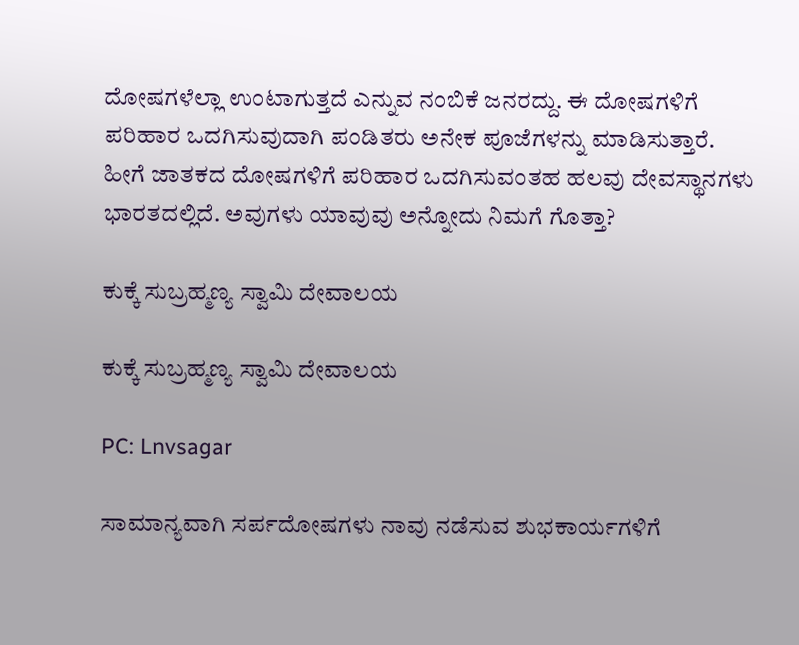ದೋಷಗಳೆಲ್ಲಾ ಉಂಟಾಗುತ್ತದೆ ಎನ್ನುವ ನಂಬಿಕೆ ಜನರದ್ದು. ಈ ದೋಷಗಳಿಗೆ ಪರಿಹಾರ ಒದಗಿಸುವುದಾಗಿ ಪಂಡಿತರು ಅನೇಕ ಪೂಜೆಗಳನ್ನು ಮಾಡಿಸುತ್ತಾರೆ. ಹೀಗೆ ಜಾತಕದ ದೋಷಗಳಿಗೆ ಪರಿಹಾರ ಒದಗಿಸುವಂತಹ ಹಲವು ದೇವಸ್ಥಾನಗಳು ಭಾರತದಲ್ಲಿದೆ. ಅವುಗಳು ಯಾವುವು ಅನ್ನೋದು ನಿಮಗೆ ಗೊತ್ತಾ?

ಕುಕ್ಕೆ ಸುಬ್ರಹ್ಮಣ್ಯ ಸ್ವಾಮಿ ದೇವಾಲಯ

ಕುಕ್ಕೆ ಸುಬ್ರಹ್ಮಣ್ಯ ಸ್ವಾಮಿ ದೇವಾಲಯ

PC: Lnvsagar

ಸಾಮಾನ್ಯವಾಗಿ ಸರ್ಪದೋಷಗಳು ನಾವು ನಡೆಸುವ ಶುಭಕಾರ್ಯಗಳಿಗೆ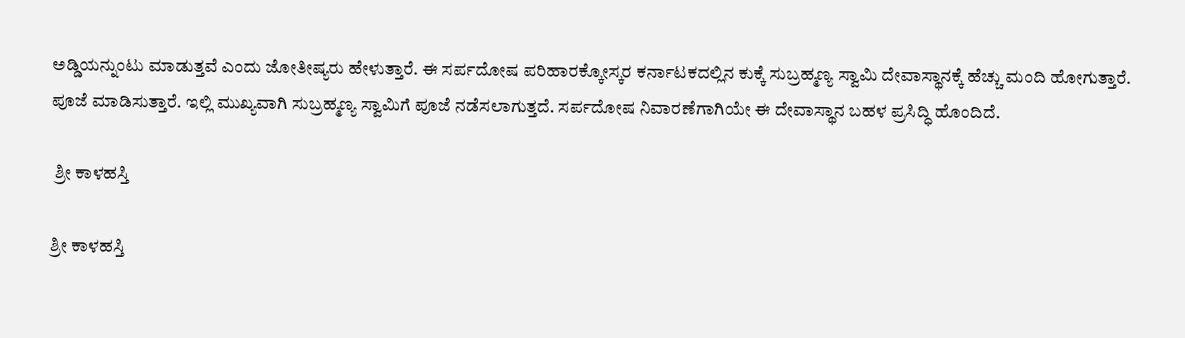ಅಡ್ಡಿಯನ್ನುಂಟು ಮಾಡುತ್ತವೆ ಎಂದು ಜೋತೀಷ್ಯರು ಹೇಳುತ್ತಾರೆ. ಈ ಸರ್ಪದೋಷ ಪರಿಹಾರಕ್ಕೋಸ್ಕರ ಕರ್ನಾಟಕದಲ್ಲಿನ ಕುಕ್ಕೆ ಸುಬ್ರಹ್ಮಣ್ಯ ಸ್ವಾಮಿ ದೇವಾಸ್ಥಾನಕ್ಕೆ ಹೆಚ್ಚು ಮಂದಿ ಹೋಗುತ್ತಾರೆ. ಪೂಜೆ ಮಾಡಿಸುತ್ತಾರೆ. ಇಲ್ಲಿ ಮುಖ್ಯವಾಗಿ ಸುಬ್ರಹ್ಮಣ್ಯ ಸ್ವಾಮಿಗೆ ಪೂಜೆ ನಡೆಸಲಾಗುತ್ತದೆ. ಸರ್ಪದೋಷ ನಿವಾರಣೆಗಾಗಿಯೇ ಈ ದೇವಾಸ್ಥಾನ ಬಹಳ ಪ್ರಸಿದ್ಧಿ ಹೊಂದಿದೆ.

 ಶ್ರೀ ಕಾಳಹಸ್ತಿ

ಶ್ರೀ ಕಾಳಹಸ್ತಿ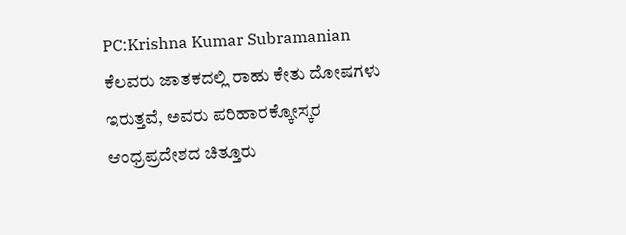PC:Krishna Kumar Subramanian
ಕೆಲವರು ಜಾತಕದಲ್ಲಿ ರಾಹು ಕೇತು ದೋಷಗಳು ಇರುತ್ತವೆ, ಅವರು ಪರಿಹಾರಕ್ಕೋಸ್ಕರ ಆಂಧ್ರಪ್ರದೇಶದ ಚಿತ್ತೂರು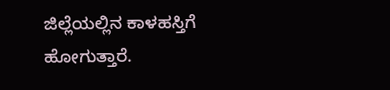ಜಿಲ್ಲೆಯಲ್ಲಿನ ಕಾಳಹಸ್ತಿಗೆ ಹೋಗುತ್ತಾರೆ.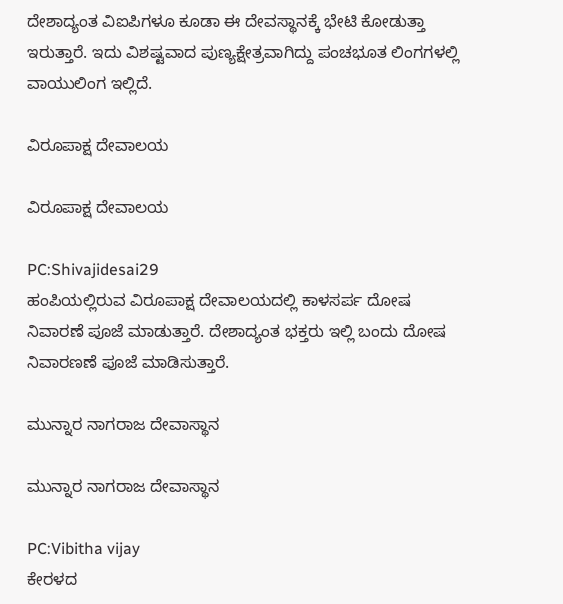ದೇಶಾದ್ಯಂತ ವಿಐಪಿಗಳೂ ಕೂಡಾ ಈ ದೇವಸ್ಥಾನಕ್ಕೆ ಭೇಟಿ ಕೋಡುತ್ತಾ ಇರುತ್ತಾರೆ. ಇದು ವಿಶಷ್ಟವಾದ ಪುಣ್ಯಕ್ಷೇತ್ರವಾಗಿದ್ದು ಪಂಚಭೂತ ಲಿಂಗಗಳಲ್ಲಿ ವಾಯುಲಿಂಗ ಇಲ್ಲಿದೆ.

ವಿರೂಪಾಕ್ಷ ದೇವಾಲಯ

ವಿರೂಪಾಕ್ಷ ದೇವಾಲಯ

PC:Shivajidesai29
ಹಂಪಿಯಲ್ಲಿರುವ ವಿರೂಪಾಕ್ಷ ದೇವಾಲಯದಲ್ಲಿ ಕಾಳಸರ್ಪ ದೋಷ ನಿವಾರಣೆ ಪೂಜೆ ಮಾಡುತ್ತಾರೆ. ದೇಶಾದ್ಯಂತ ಭಕ್ತರು ಇಲ್ಲಿ ಬಂದು ದೋಷ ನಿವಾರಣಣೆ ಪೂಜೆ ಮಾಡಿಸುತ್ತಾರೆ.

ಮುನ್ನಾರ ನಾಗರಾಜ ದೇವಾಸ್ಥಾನ

ಮುನ್ನಾರ ನಾಗರಾಜ ದೇವಾಸ್ಥಾನ

PC:Vibitha vijay
ಕೇರಳದ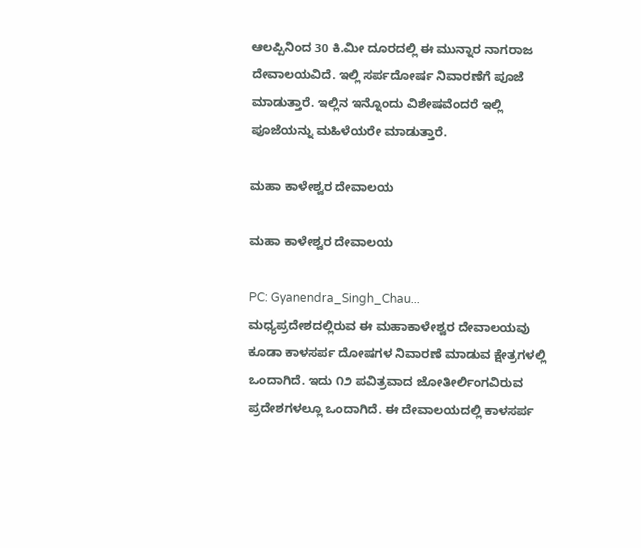ಆಲಪ್ಪಿನಿಂದ 30 ಕಿ.ಮೀ ದೂರದಲ್ಲಿ ಈ ಮುನ್ನಾರ ನಾಗರಾಜ ದೇವಾಲಯವಿದೆ. ಇಲ್ಲಿ ಸರ್ಪದೋರ್ಷ ನಿವಾರಣೆಗೆ ಪೂಜೆ ಮಾಡುತ್ತಾರೆ. ಇಲ್ಲಿನ ಇನ್ನೊಂದು ವಿಶೇಷವೆಂದರೆ ಇಲ್ಲಿ ಪೂಜೆಯನ್ನು ಮಹಿಳೆಯರೇ ಮಾಡುತ್ತಾರೆ.

ಮಹಾ ಕಾಳೇಶ್ವರ ದೇವಾಲಯ

ಮಹಾ ಕಾಳೇಶ್ವರ ದೇವಾಲಯ

PC: Gyanendra_Singh_Chau...
ಮಧ್ಯಪ್ರದೇಶದಲ್ಲಿರುವ ಈ ಮಹಾಕಾಳೇಶ್ವರ ದೇವಾಲಯವು ಕೂಡಾ ಕಾಳಸರ್ಪ ದೋಷಗಳ ನಿವಾರಣೆ ಮಾಡುವ ಕ್ಷೇತ್ರಗಳಲ್ಲಿ ಒಂದಾಗಿದೆ. ಇದು ೧೨ ಪವಿತ್ರವಾದ ಜೋತೀರ್ಲಿಂಗವಿರುವ ಪ್ರದೇಶಗಳಲ್ಲೂ ಒಂದಾಗಿದೆ. ಈ ದೇವಾಲಯದಲ್ಲಿ ಕಾಳಸರ್ಪ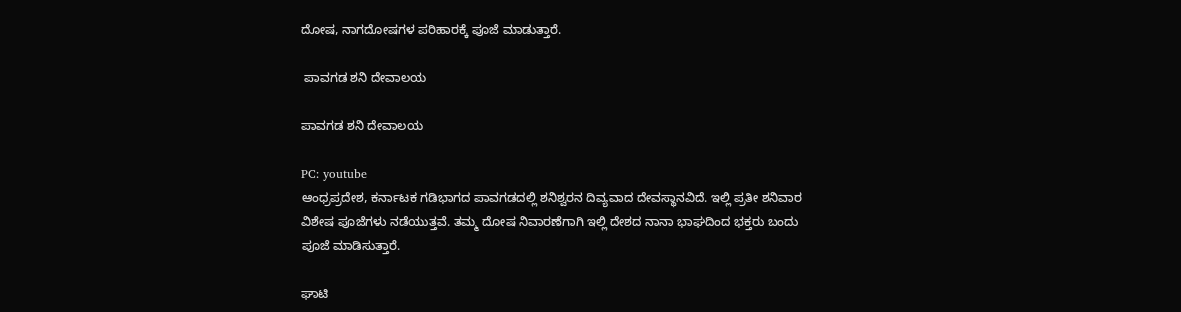ದೋಷ, ನಾಗದೋಷಗಳ ಪರಿಹಾರಕ್ಕೆ ಪೂಜೆ ಮಾಡುತ್ತಾರೆ.

 ಪಾವಗಡ ಶನಿ ದೇವಾಲಯ

ಪಾವಗಡ ಶನಿ ದೇವಾಲಯ

PC: youtube
ಆಂಧ್ರಪ್ರದೇಶ, ಕರ್ನಾಟಕ ಗಡಿಭಾಗದ ಪಾವಗಡದಲ್ಲಿ ಶನಿಶ್ವರನ ದಿವ್ಯವಾದ ದೇವಸ್ಥಾನವಿದೆ. ಇಲ್ಲಿ ಪ್ರತೀ ಶನಿವಾರ ವಿಶೇಷ ಪೂಜೆಗಳು ನಡೆಯುತ್ತವೆ. ತಮ್ಮ ದೋಷ ನಿವಾರಣೆಗಾಗಿ ಇಲ್ಲಿ ದೇಶದ ನಾನಾ ಭಾಘದಿಂದ ಭಕ್ತರು ಬಂದು ಪೂಜೆ ಮಾಡಿಸುತ್ತಾರೆ.

ಘಾಟಿ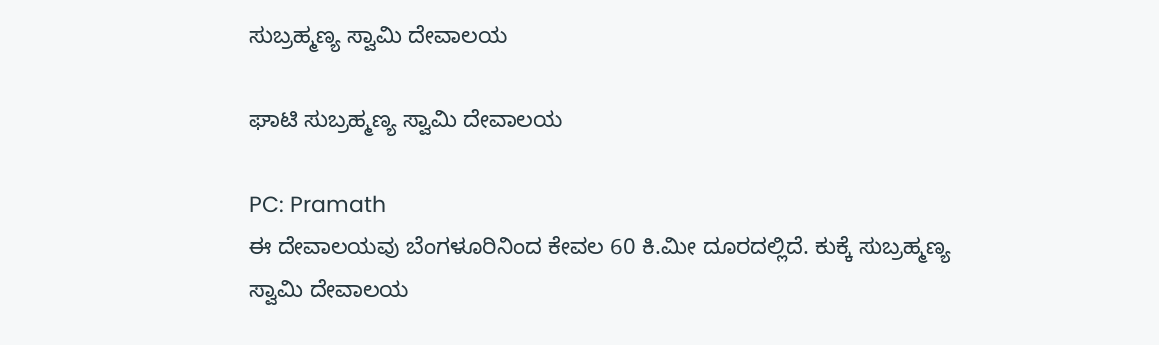ಸುಬ್ರಹ್ಮಣ್ಯ ಸ್ವಾಮಿ ದೇವಾಲಯ

ಘಾಟಿ ಸುಬ್ರಹ್ಮಣ್ಯ ಸ್ವಾಮಿ ದೇವಾಲಯ

PC: Pramath
ಈ ದೇವಾಲಯವು ಬೆಂಗಳೂರಿನಿಂದ ಕೇವಲ 60 ಕಿ.ಮೀ ದೂರದಲ್ಲಿದೆ. ಕುಕ್ಕೆ ಸುಬ್ರಹ್ಮಣ್ಯ ಸ್ವಾಮಿ ದೇವಾಲಯ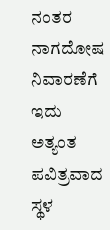ನಂತರ ನಾಗದೋಷ ನಿವಾರಣೆಗೆ ಇದು ಅತ್ಯಂತ ಪವಿತ್ರವಾದ ಸ್ಥಳ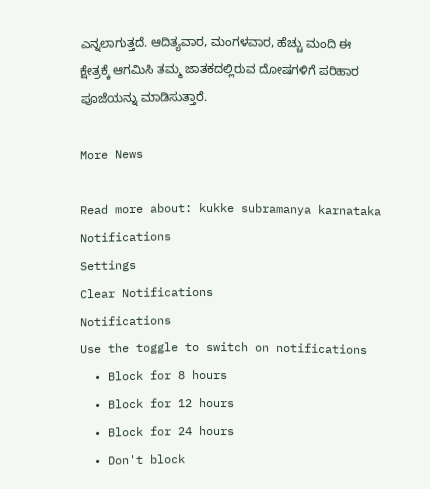ಎನ್ನಲಾಗುತ್ತದೆ. ಆದಿತ್ಯವಾರ, ಮಂಗಳವಾರ, ಹೆಚ್ಚು ಮಂದಿ ಈ ಕ್ಷೇತ್ರಕ್ಕೆ ಆಗಮಿಸಿ ತಮ್ಮ ಜಾತಕದಲ್ಲಿರುವ ದೋಷಗಳಿಗೆ ಪರಿಹಾರ ಪೂಜೆಯನ್ನು ಮಾಡಿಸುತ್ತಾರೆ.

More News

Read more about: kukke subramanya karnataka
Notifications
Settings
Clear Notifications
Notifications
Use the toggle to switch on notifications
  • Block for 8 hours
  • Block for 12 hours
  • Block for 24 hours
  • Don't block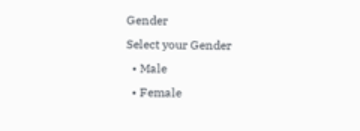Gender
Select your Gender
  • Male
  • Female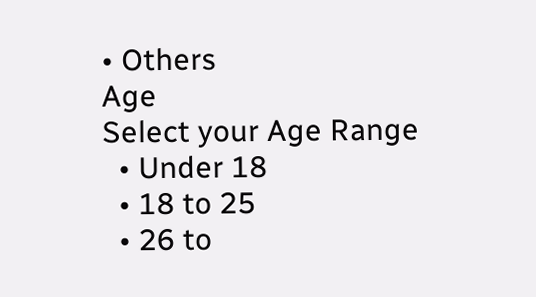• Others
Age
Select your Age Range
  • Under 18
  • 18 to 25
  • 26 to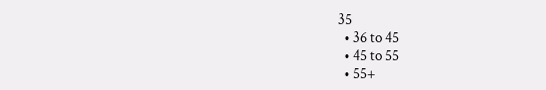35
  • 36 to 45
  • 45 to 55
  • 55+